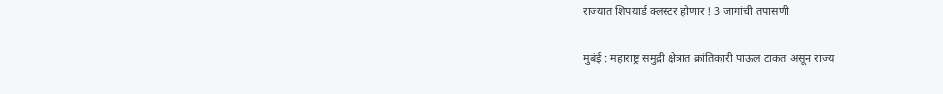राज्यात शिपयार्ड क्लस्टर होणार ! 3 जागांची तपासणी

मुबंई : महाराष्ट्र समुद्री क्षेत्रात क्रांतिकारी पाऊल टाकत असून राज्य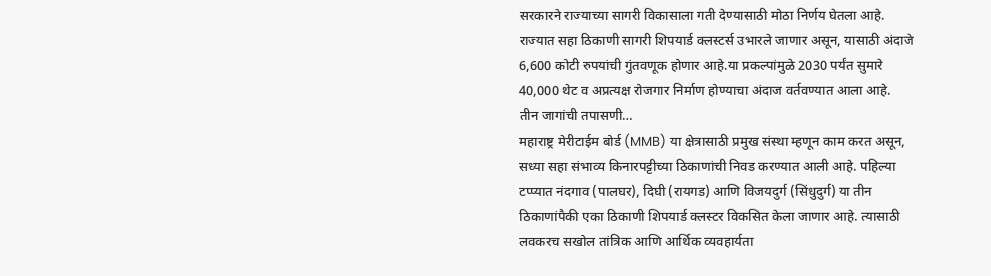सरकारने राज्याच्या सागरी विकासाला गती देण्यासाठी मोठा निर्णय घेतला आहे. राज्यात सहा ठिकाणी सागरी शिपयार्ड क्लस्टर्स उभारले जाणार असून, यासाठी अंदाजे 6,600 कोटी रुपयांची गुंतवणूक होणार आहे.या प्रकल्पांमुळे 2030 पर्यंत सुमारे 40,000 थेट व अप्रत्यक्ष रोजगार निर्माण होण्याचा अंदाज वर्तवण्यात आला आहे.
तीन जागांची तपासणी…
महाराष्ट्र मेरीटाईम बोर्ड (MMB) या क्षेत्रासाठी प्रमुख संस्था म्हणून काम करत असून, सध्या सहा संभाव्य किनारपट्टीच्या ठिकाणांची निवड करण्यात आली आहे. पहिल्या टप्प्यात नंदगाव (पालघर), दिघी (रायगड) आणि विजयदुर्ग (सिंधुदुर्ग) या तीन ठिकाणांपैकी एका ठिकाणी शिपयार्ड क्लस्टर विकसित केला जाणार आहे. त्यासाठी लवकरच सखोल तांत्रिक आणि आर्थिक व्यवहार्यता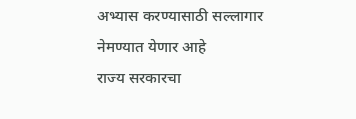अभ्यास करण्यासाठी सल्लागार नेमण्यात येणार आहे
राज्य सरकारचा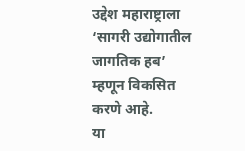उद्देश महाराष्ट्राला ‘सागरी उद्योगातील जागतिक हब’ म्हणून विकसित करणे आहे.
या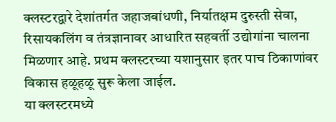क्लस्टरद्वारे देशांतर्गत जहाजबांधणी, निर्यातक्षम दुरुस्ती सेवा, रिसायकलिंग व तंत्रज्ञानावर आधारित सहवर्ती उद्योगांना चालना मिळणार आहे. प्रथम क्लस्टरच्या यशानुसार इतर पाच ठिकाणांवर विकास हळूहळू सुरू केला जाईल.
या क्लस्टरमध्ये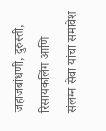जहाजबांधणी, दुरुस्ती, रिसायकलिंग आणि संलग्न सेवा यांचा समावेश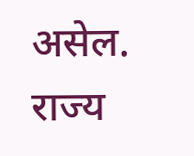असेल. राज्य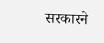सरकारने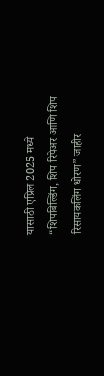यासाठी एप्रिल 2025 मध्ये “शिपबिल्डिंग, शिप रिपेअर आणि शिप रिसायकलिंग धोरण” जाहीर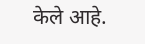केले आहे.